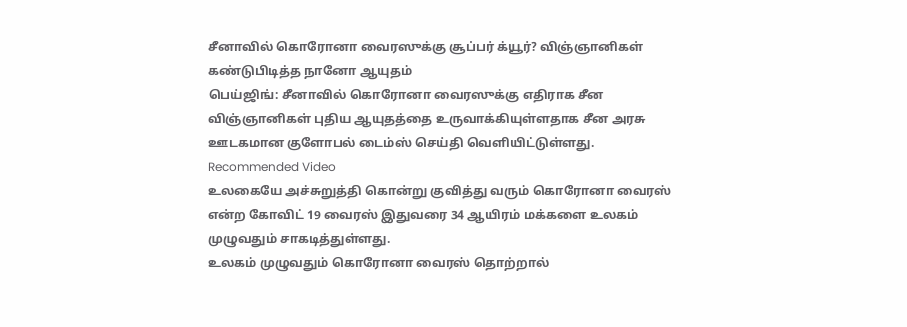சீனாவில் கொரோனா வைரஸுக்கு சூப்பர் க்யூர்? விஞ்ஞானிகள் கண்டுபிடித்த நானோ ஆயுதம்
பெய்ஜிங்: சீனாவில் கொரோனா வைரஸுக்கு எதிராக சீன விஞ்ஞானிகள் புதிய ஆயுதத்தை உருவாக்கியுள்ளதாக சீன அரசு ஊடகமான குளோபல் டைம்ஸ் செய்தி வெளியிட்டுள்ளது.
Recommended Video
உலகையே அச்சுறுத்தி கொன்று குவித்து வரும் கொரோனா வைரஸ் என்ற கோவிட் 19 வைரஸ் இதுவரை 34 ஆயிரம் மக்களை உலகம் முழுவதும் சாகடித்துள்ளது.
உலகம் முழுவதும் கொரோனா வைரஸ் தொற்றால்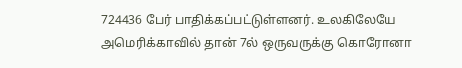724436 பேர் பாதிக்கப்பட்டுள்ளனர். உலகிலேயே அமெரிக்காவில் தான் 7ல் ஒருவருக்கு கொரோனா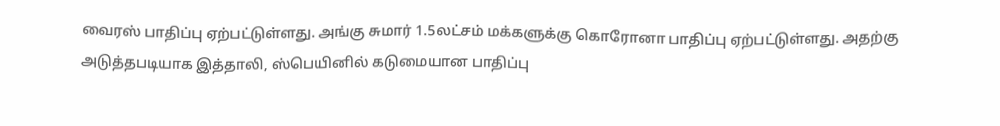வைரஸ் பாதிப்பு ஏற்பட்டுள்ளது. அங்கு சுமார் 1.5லட்சம் மக்களுக்கு கொரோனா பாதிப்பு ஏற்பட்டுள்ளது. அதற்கு அடுத்தபடியாக இத்தாலி, ஸ்பெயினில் கடுமையான பாதிப்பு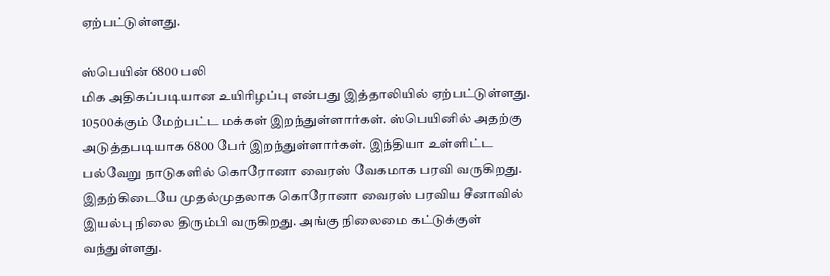ஏற்பட்டுள்ளது.

ஸ்பெயின் 6800 பலி
மிக அதிகப்படியான உயிரிழப்பு என்பது இத்தாலியில் ஏற்பட்டுள்ளது. 10500க்கும் மேற்பட்ட மக்கள் இறந்துள்ளார்கள். ஸ்பெயினில் அதற்கு அடுத்தபடியாக 6800 பேர் இறந்துள்ளார்கள். இந்தியா உள்ளிட்ட பல்வேறு நாடுகளில் கொரோனா வைரஸ் வேகமாக பரவி வருகிறது. இதற்கிடையே முதல்முதலாக கொரோனா வைரஸ் பரவிய சீனாவில் இயல்பு நிலை திரும்பி வருகிறது. அங்கு நிலைமை கட்டுக்குள் வந்துள்ளது.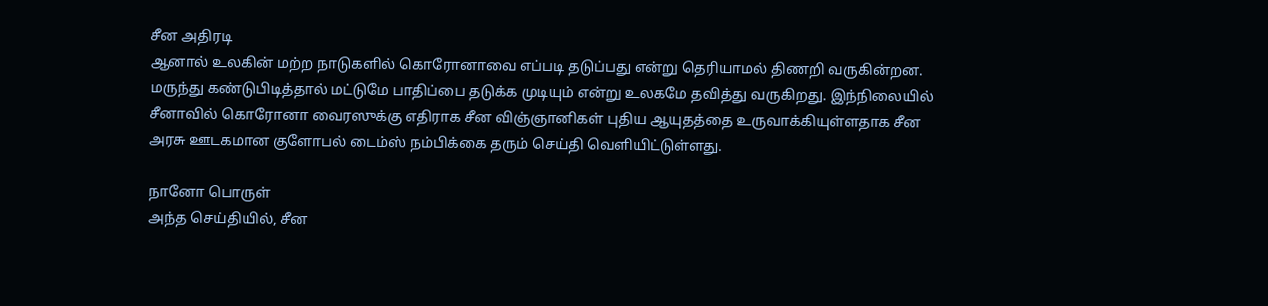சீன அதிரடி
ஆனால் உலகின் மற்ற நாடுகளில் கொரோனாவை எப்படி தடுப்பது என்று தெரியாமல் திணறி வருகின்றன. மருந்து கண்டுபிடித்தால் மட்டுமே பாதிப்பை தடுக்க முடியும் என்று உலகமே தவித்து வருகிறது. இந்நிலையில் சீனாவில் கொரோனா வைரஸுக்கு எதிராக சீன விஞ்ஞானிகள் புதிய ஆயுதத்தை உருவாக்கியுள்ளதாக சீன அரசு ஊடகமான குளோபல் டைம்ஸ் நம்பிக்கை தரும் செய்தி வெளியிட்டுள்ளது.

நானோ பொருள்
அந்த செய்தியில், சீன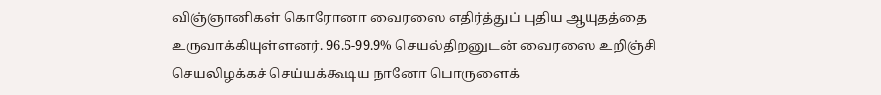விஞ்ஞானிகள் கொரோனா வைரஸை எதிர்த்துப் புதிய ஆயுதத்தை உருவாக்கியுள்ளனர். 96.5-99.9% செயல்திறனுடன் வைரஸை உறிஞ்சி செயலிழக்கச் செய்யக்கூடிய நானோ பொருளைக்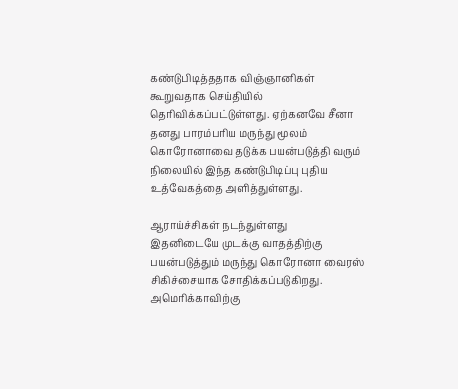கண்டுபிடித்ததாக விஞ்ஞானிகள் கூறுவதாக செய்தியில் தெரிவிக்கப்பட்டுள்ளது. ஏற்கனவே சீனா தனது பாரம்பரிய மருந்து மூலம் கொரோனாவை தடுக்க பயன்படுத்தி வரும் நிலையில் இந்த கண்டுபிடிப்பு புதிய உத்வேகத்தை அளித்துள்ளது.

ஆராய்ச்சிகள் நடந்துள்ளது
இதனிடையே முடக்கு வாதத்திற்கு பயன்படுத்தும் மருந்து கொரோனா வைரஸ் சிகிச்சையாக சோதிக்கப்படுகிறது. அமெரிக்காவிற்கு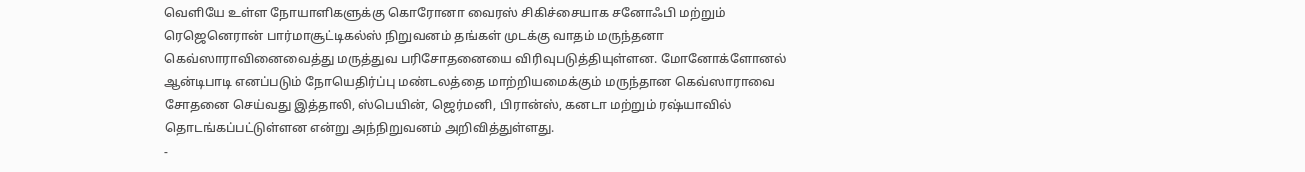வெளியே உள்ள நோயாளிகளுக்கு கொரோனா வைரஸ் சிகிச்சையாக சனோஃபி மற்றும் ரெஜெனெரான் பார்மாசூட்டிகல்ஸ் நிறுவனம் தங்கள் முடக்கு வாதம் மருந்தனா கெவ்ஸாராவினைவைத்து மருத்துவ பரிசோதனையை விரிவுபடுத்தியுள்ளன. மோனோக்ளோனல் ஆன்டிபாடி எனப்படும் நோயெதிர்ப்பு மண்டலத்தை மாற்றியமைக்கும் மருந்தான கெவ்ஸாராவை சோதனை செய்வது இத்தாலி, ஸ்பெயின், ஜெர்மனி, பிரான்ஸ், கனடா மற்றும் ரஷ்யாவில் தொடங்கப்பட்டுள்ளன என்று அந்நிறுவனம் அறிவித்துள்ளது.
-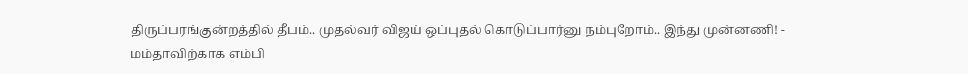திருப்பரங்குன்றத்தில் தீபம்.. முதல்வர் விஜய் ஒப்புதல் கொடுப்பார்னு நம்புறோம்.. இந்து முன்னணி! -
மம்தாவிற்காக எம்பி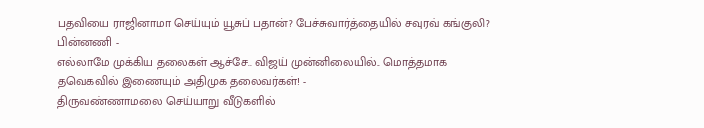பதவியை ராஜினாமா செய்யும் யூசுப் பதான்? பேச்சுவார்த்தையில் சவுரவ் கங்குலி? பின்னணி -
எல்லாமே முக்கிய தலைகள் ஆச்சே.. விஜய் முன்னிலையில்.. மொத்தமாக தவெகவில் இணையும் அதிமுக தலைவர்கள்! -
திருவண்ணாமலை செய்யாறு வீடுகளில்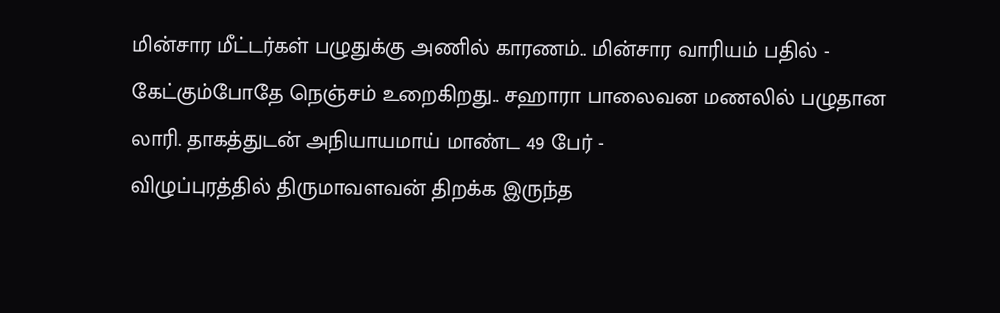மின்சார மீட்டர்கள் பழுதுக்கு அணில் காரணம்.. மின்சார வாரியம் பதில் -
கேட்கும்போதே நெஞ்சம் உறைகிறது.. சஹாரா பாலைவன மணலில் பழுதான லாரி. தாகத்துடன் அநியாயமாய் மாண்ட 49 பேர் -
விழுப்புரத்தில் திருமாவளவன் திறக்க இருந்த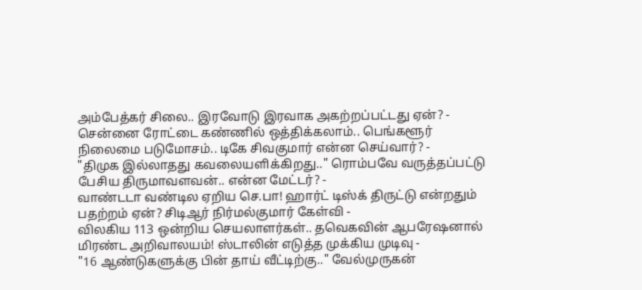அம்பேத்கர் சிலை.. இரவோடு இரவாக அகற்றப்பட்டது ஏன்? -
சென்னை ரோட்டை கண்ணில் ஒத்திக்கலாம்.. பெங்களூர் நிலைமை படுமோசம்.. டிகே சிவகுமார் என்ன செய்வார்? -
"திமுக இல்லாதது கவலையளிக்கிறது.." ரொம்பவே வருத்தப்பட்டு பேசிய திருமாவளவன்.. என்ன மேட்டர்? -
வாண்டடா வண்டில ஏறிய செ.பா! ஹார்ட் டிஸ்க் திருட்டு என்றதும் பதற்றம் ஏன்? சிடிஆர் நிர்மல்குமார் கேள்வி -
விலகிய 113 ஒன்றிய செயலாளர்கள்.. தவெகவின் ஆபரேஷனால் மிரண்ட அறிவாலயம்! ஸ்டாலின் எடுத்த முக்கிய முடிவு -
"16 ஆண்டுகளுக்கு பின் தாய் வீட்டிற்கு.." வேல்முருகன்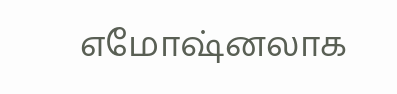எமோஷ்னலாக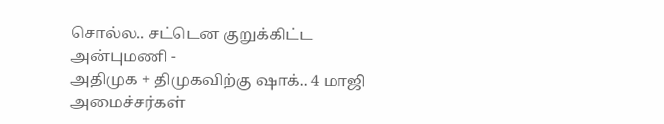சொல்ல.. சட்டென குறுக்கிட்ட அன்புமணி -
அதிமுக + திமுகவிற்கு ஷாக்.. 4 மாஜி அமைச்சர்கள்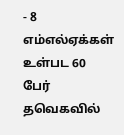- 8 எம்எல்ஏக்கள் உள்பட 60 பேர் தவெகவில்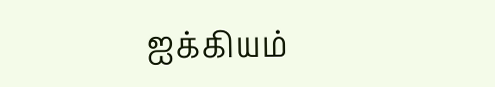ஐக்கியம்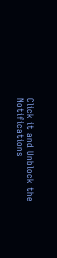Click it and Unblock the Notifications